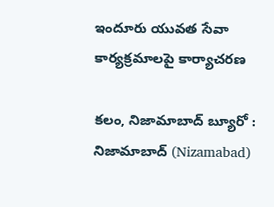ఇందూరు యువత సేవా కార్యక్రమాలపై కార్యాచరణ

కలం, నిజామాబాద్ బ్యూరో : నిజామాబాద్ (Nizamabad)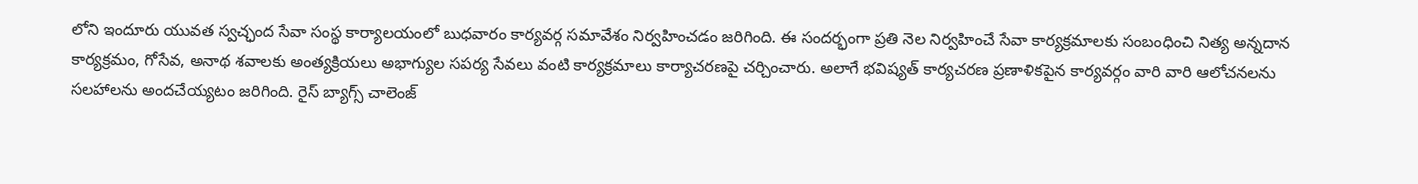లోని ఇందూరు యువత స్వచ్ఛంద సేవా సంస్థ కార్యాలయంలో బుధవారం కార్యవర్గ సమావేశం నిర్వహించడం జరిగింది. ఈ సందర్భంగా ప్రతి నెల నిర్వహించే సేవా కార్యక్రమాలకు సంబంధించి నిత్య అన్నదాన కార్యక్రమం, గోసేవ, అనాథ శవాలకు అంత్యక్రియలు అభాగ్యుల సపర్య సేవలు వంటి కార్యక్రమాలు కార్యాచరణపై చర్చించారు. అలాగే భవిష్యత్ కార్యచరణ ప్రణాళికపైన కార్యవర్గం వారి వారి ఆలోచనలను సలహాలను అందచేయ్యటం జరిగింది. రైస్ బ్యాగ్స్ చాలెంజ్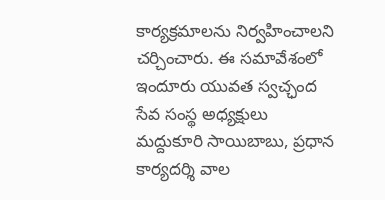కార్యక్రమాలను నిర్వహించాలని చర్చించారు. ఈ సమావేశంలో ఇందూరు యువత స్వచ్ఛంద సేవ సంస్థ అధ్యక్షులు మద్దుకూరి సాయిబాబు, ప్రధాన కార్యదర్శి వాల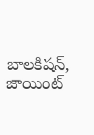బాలకిషన్, జాయింట్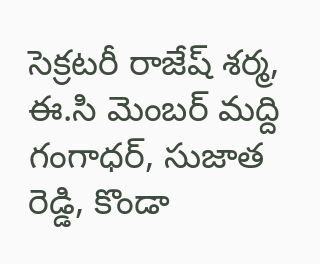సెక్రటరీ రాజేష్ శర్మ, ఈ.సి మెంబర్ మద్ది గంగాధర్, సుజాత రెడ్డి, కొండా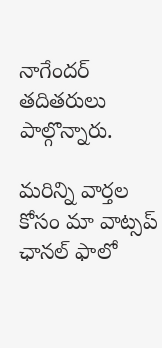నాగేందర్ తదితరులు పాల్గొన్నారు.

మ‌రిన్ని వార్త‌ల కోసం మా వాట్స‌ప్ ఛాన‌ల్ ఫాలో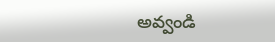అవ్వండి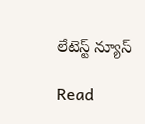లేటెస్ట్ న్యూస్‌

Read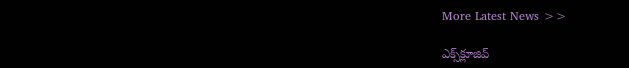More Latest News >>

ఎక్స్‌క్లూజివ్‌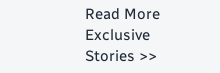Read More Exclusive Stories >>